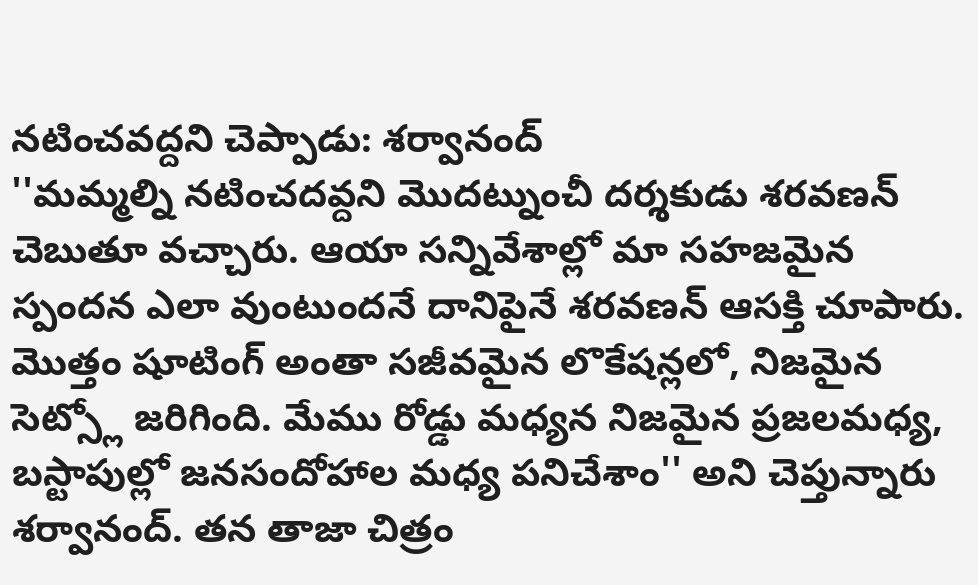నటించవద్దని చెప్పాడు: శర్వానంద్
''మమ్మల్ని నటించదవ్దని మొదట్నుంచీ దర్శకుడు శరవణన్ చెబుతూ వచ్చారు. ఆయా సన్నివేశాల్లో మా సహజమైన స్పందన ఎలా వుంటుందనే దానిపైనే శరవణన్ ఆసక్తి చూపారు. మొత్తం షూటింగ్ అంతా సజీవమైన లొకేషన్లలో, నిజమైన సెట్స్లో జరిగింది. మేము రోడ్డు మధ్యన నిజమైన ప్రజలమధ్య, బస్టాపుల్లో జనసందోహాల మధ్య పనిచేశాం'' అని చెప్తున్నారు శర్వానంద్. తన తాజా చిత్రం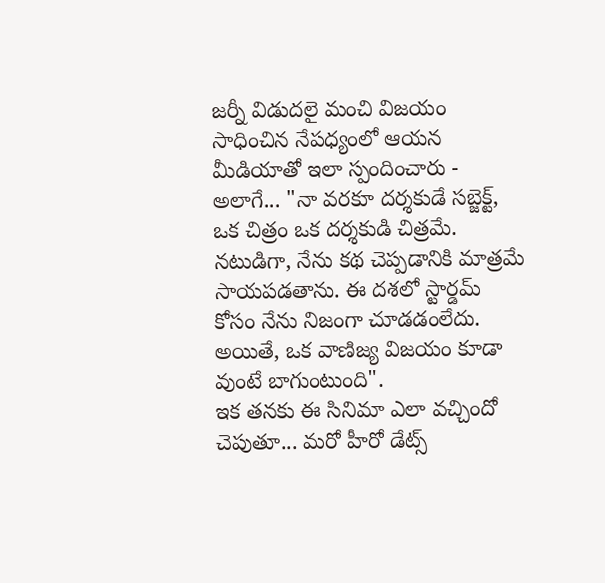జర్నీ విడుదలై మంచి విజయం సాధించిన నేపధ్యంలో ఆయన మీడియాతో ఇలా స్పందించారు - అలాగే... "నా వరకూ దర్శకుడే సబ్జెక్ట్, ఒక చిత్రం ఒక దర్శకుడి చిత్రమే. నటుడిగా, నేను కథ చెప్పడానికి మాత్రమే సాయపడతాను. ఈ దశలో స్టార్డమ్ కోసం నేను నిజంగా చూడడంలేదు. అయితే, ఒక వాణిజ్య విజయం కూడా వుంటే బాగుంటుంది".
ఇక తనకు ఈ సినిమా ఎలా వచ్చిందో చెపుతూ... మరో హీరో డేట్స్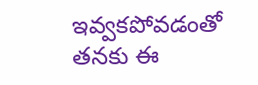ఇవ్వకపోవడంతో తనకు ఈ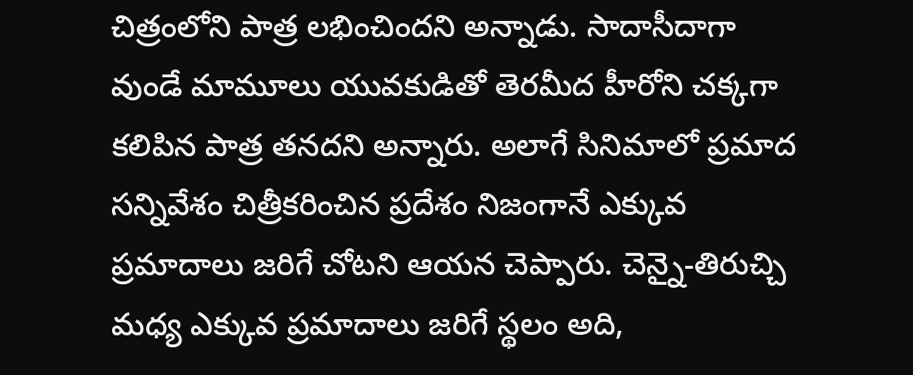చిత్రంలోని పాత్ర లభించిందని అన్నాడు. సాదాసీదాగా వుండే మామూలు యువకుడితో తెరమీద హీరోని చక్కగా కలిపిన పాత్ర తనదని అన్నారు. అలాగే సినిమాలో ప్రమాద సన్నివేశం చిత్రీకరించిన ప్రదేశం నిజంగానే ఎక్కువ ప్రమాదాలు జరిగే చోటని ఆయన చెప్పారు. చెన్నై-తిరుచ్చి మధ్య ఎక్కువ ప్రమాదాలు జరిగే స్థలం అది,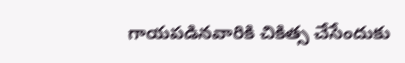గాయపడినవారికి చికిత్స చేసేందుకు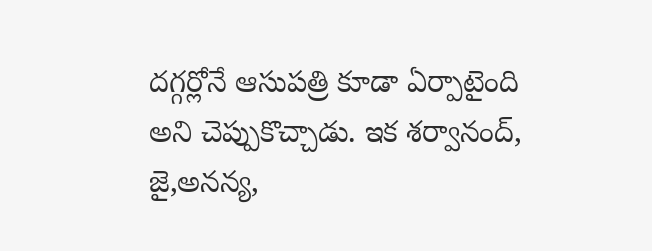దగ్గర్లోనే ఆసుపత్రి కూడా ఏర్పాటైంది అని చెప్పుకొచ్చాడు. ఇక శర్వానంద్, జై,అనన్య,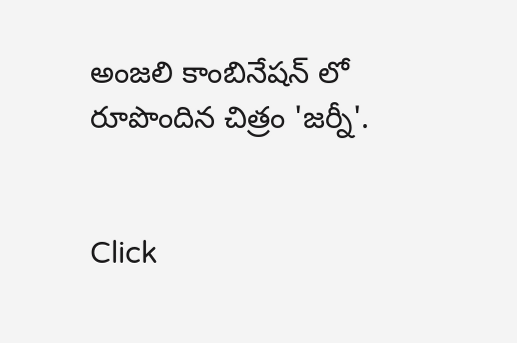అంజలి కాంబినేషన్ లో రూపొందిన చిత్రం 'జర్నీ'.


Click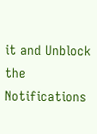it and Unblock the Notifications